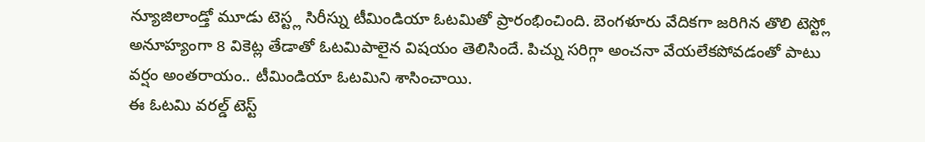న్యూజిలాండ్తో మూడు టెస్ట్ల సిరీస్ను టీమిండియా ఓటమితో ప్రారంభించింది. బెంగళూరు వేదికగా జరిగిన తొలి టెస్ట్లో అనూహ్యంగా 8 వికెట్ల తేడాతో ఓటమిపాలైన విషయం తెలిసిందే. పిచ్ను సరిగ్గా అంచనా వేయలేకపోవడంతో పాటు వర్షం అంతరాయం.. టీమిండియా ఓటమిని శాసించాయి.
ఈ ఓటమి వరల్డ్ టెస్ట్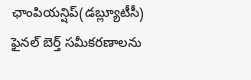ఛాంపియన్షిప్(డబ్ల్యూటీసీ) ఫైనల్ బెర్త్ సమీకరణాలను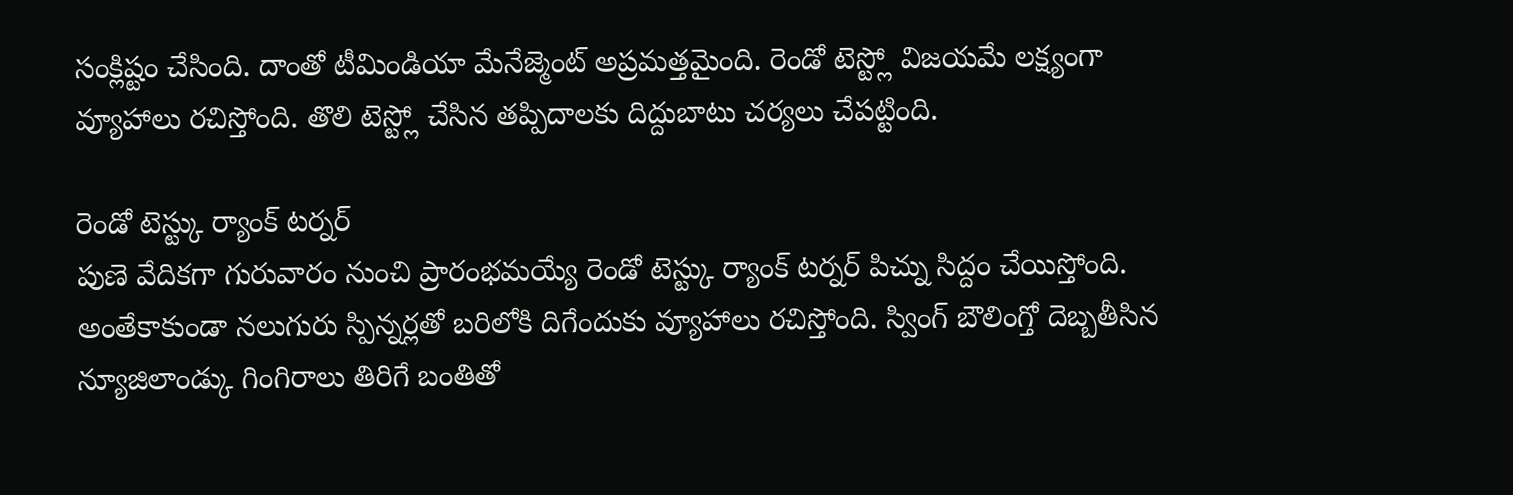సంక్లిష్టం చేసింది. దాంతో టీమిండియా మేనేజ్మెంట్ అప్రమత్తమైంది. రెండో టెస్ట్లో విజయమే లక్ష్యంగా వ్యూహాలు రచిస్తోంది. తొలి టెస్ట్లో చేసిన తప్పిదాలకు దిద్దుబాటు చర్యలు చేపట్టింది.

రెండో టెస్ట్కు ర్యాంక్ టర్నర్
పుణె వేదికగా గురువారం నుంచి ప్రారంభమయ్యే రెండో టెస్ట్కు ర్యాంక్ టర్నర్ పిచ్ను సిద్దం చేయిస్తోంది. అంతేకాకుండా నలుగురు స్పిన్నర్లతో బరిలోకి దిగేందుకు వ్యూహాలు రచిస్తోంది. స్వింగ్ బౌలింగ్తో దెబ్బతీసిన న్యూజిలాండ్కు గింగిరాలు తిరిగే బంతితో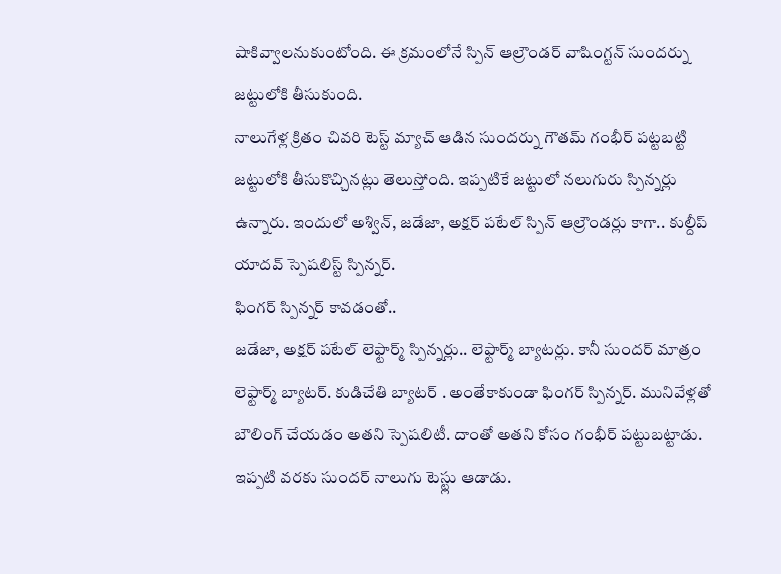షాకివ్వాలనుకుంటోంది. ఈ క్రమంలోనే స్పిన్ ఆల్రౌండర్ వాషింగ్టన్ సుందర్ను జట్టులోకి తీసుకుంది.
నాలుగేళ్ల క్రితం చివరి టెస్ట్ మ్యాచ్ ఆడిన సుందర్ను గౌతమ్ గంభీర్ పట్టబట్టి జట్టులోకి తీసుకొచ్చినట్లు తెలుస్తోంది. ఇప్పటికే జట్టులో నలుగురు స్పిన్నర్లు ఉన్నారు. ఇందులో అశ్విన్, జడేజా, అక్షర్ పటేల్ స్పిన్ ఆల్రౌండర్లు కాగా.. కుల్దీప్ యాదవ్ స్పెషలిస్ట్ స్పిన్నర్.
ఫింగర్ స్పిన్నర్ కావడంతో..
జడేజా, అక్షర్ పటేల్ లెఫ్టార్మ్ స్పిన్నర్లు.. లెఫ్టార్మ్ బ్యాటర్లు. కానీ సుందర్ మాత్రం లెఫ్టార్మ్ బ్యాటర్. కుడిచేతి బ్యాటర్ . అంతేకాకుండా ఫింగర్ స్పిన్నర్. మునివేళ్లతో బౌలింగ్ చేయడం అతని స్పెషలిటీ. దాంతో అతని కోసం గంభీర్ పట్టుబట్టాడు. ఇప్పటి వరకు సుందర్ నాలుగు టెస్ట్లు ఆడాడు.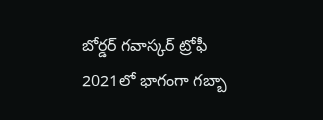బోర్డర్ గవాస్కర్ ట్రోఫీ 2021లో భాగంగా గబ్బా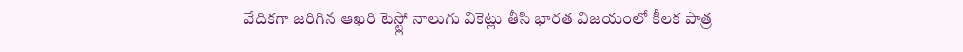వేదికగా జరిగిన ఆఖరి టెస్ట్లో నాలుగు వికెట్లు తీసి భారత విజయంలో కీలక పాత్ర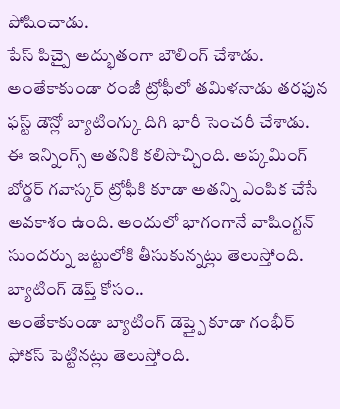పోషించాడు.
పేస్ పిచ్పై అద్భుతంగా బౌలింగ్ చేశాడు. అంతేకాకుండా రంజీ ట్రోఫీలో తమిళనాడు తరఫున ఫస్ట్ డౌన్లో బ్యాటింగ్కు దిగి భారీ సెంచరీ చేశాడు. ఈ ఇన్నింగ్స్ అతనికి కలిసొచ్చింది. అప్కమింగ్ బోర్డర్ గవాస్కర్ ట్రోఫీకి కూడా అతన్ని ఎంపిక చేసే అవకాశం ఉంది. అందులో భాగంగానే వాషింగ్టన్ సుందర్ను జట్టులోకి తీసుకున్నట్లు తెలుస్తోంది.
బ్యాటింగ్ డెప్త్ కోసం..
అంతేకాకుండా బ్యాటింగ్ డెప్త్పై కూడా గంభీర్ ఫోకస్ పెట్టినట్లు తెలుస్తోంది.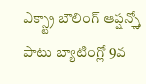ఎక్స్ట్రా బౌలింగ్ ఆప్షన్స్తో పాటు బ్యాటింగ్లో 9వ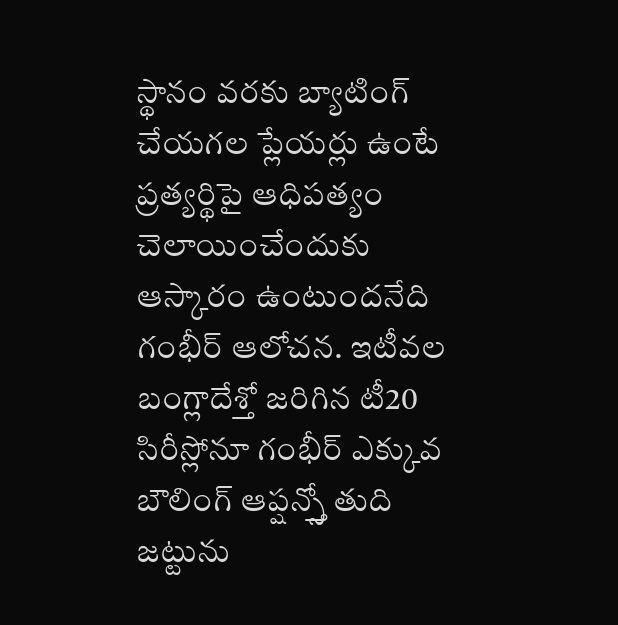స్థానం వరకు బ్యాటింగ్ చేయగల ప్లేయర్లు ఉంటే ప్రత్యర్థిపై ఆధిపత్యం చెలాయించేందుకు ఆస్కారం ఉంటుందనేది గంభీర్ ఆలోచన. ఇటీవల బంగ్లాదేశ్తో జరిగిన టీ20 సిరీస్లోనూ గంభీర్ ఎక్కువ బౌలింగ్ ఆప్షన్స్తో తుది జట్టును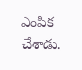ఎంపిక చేశాడు.